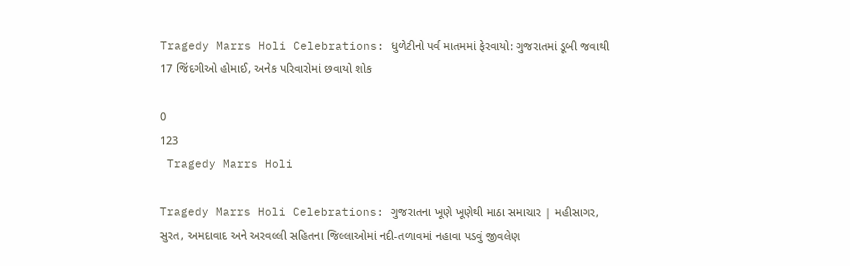Tragedy Marrs Holi Celebrations: ધુળેટીનો પર્વ માતમમાં ફેરવાયો: ગુજરાતમાં ડૂબી જવાથી 17 જિંદગીઓ હોમાઈ, અનેક પરિવારોમાં છવાયો શોક

0
123
 Tragedy Marrs Holi

Tragedy Marrs Holi Celebrations: ગુજરાતના ખૂણે ખૂણેથી માઠા સમાચાર | મહીસાગર, સુરત, અમદાવાદ અને અરવલ્લી સહિતના જિલ્લાઓમાં નદી-તળાવમાં નહાવા પડવું જીવલેણ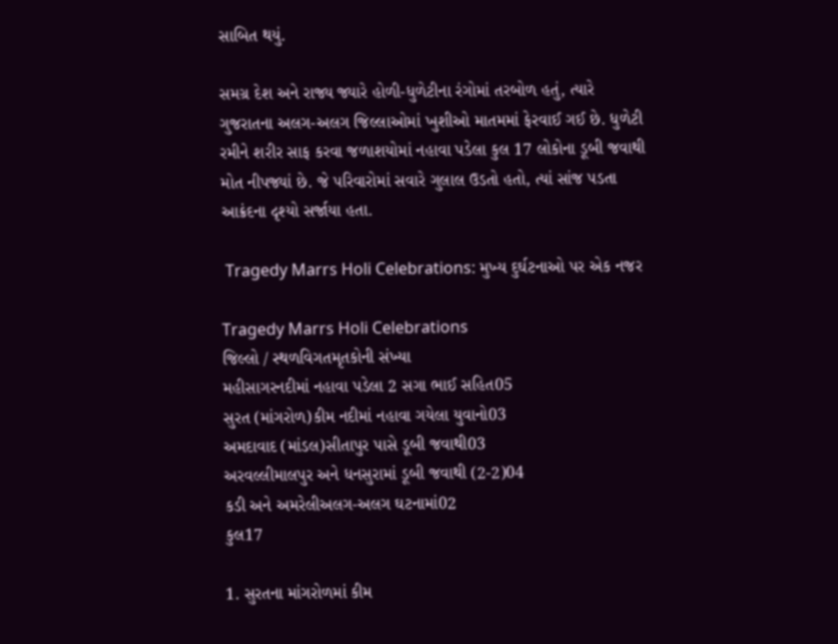સાબિત થયું.

સમગ્ર દેશ અને રાજ્ય જ્યારે હોળી-ધુળેટીના રંગોમાં તરબોળ હતું, ત્યારે ગુજરાતના અલગ-અલગ જિલ્લાઓમાં ખુશીઓ માતમમાં ફેરવાઈ ગઈ છે. ધુળેટી રમીને શરીર સાફ કરવા જળાશયોમાં નહાવા પડેલા કુલ 17 લોકોના ડૂબી જવાથી મોત નીપજ્યાં છે. જે પરિવારોમાં સવારે ગુલાલ ઉડતો હતો, ત્યાં સાંજ પડતા આક્રંદના દૃશ્યો સર્જાયા હતા.

 Tragedy Marrs Holi Celebrations: મુખ્ય દુર્ઘટનાઓ પર એક નજર

Tragedy Marrs Holi Celebrations
જિલ્લો / સ્થળવિગતમૃતકોની સંખ્યા
મહીસાગરનદીમાં નહાવા પડેલા 2 સગા ભાઈ સહિત05
સુરત (માંગરોળ)કીમ નદીમાં નહાવા ગયેલા યુવાનો03
અમદાવાદ (માંડલ)સીતાપુર પાસે ડૂબી જવાથી03
અરવલ્લીમાલપુર અને ધનસુરામાં ડૂબી જવાથી (2-2)04
કડી અને અમરેલીઅલગ-અલગ ઘટનામાં02
કુલ17

1. સુરતના માંગરોળમાં કીમ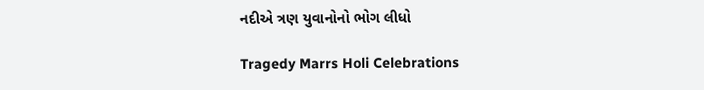નદીએ ત્રણ યુવાનોનો ભોગ લીધો

Tragedy Marrs Holi Celebrations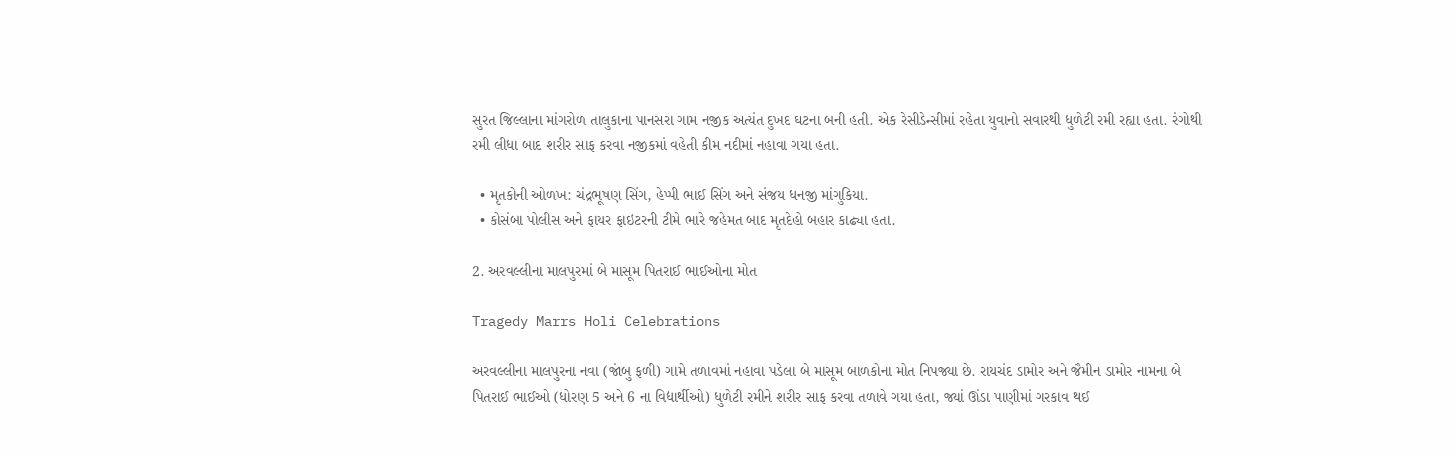સુરત જિલ્લાના માંગરોળ તાલુકાના પાનસરા ગામ નજીક અત્યંત દુખદ ઘટના બની હતી. એક રેસીડેન્સીમાં રહેતા યુવાનો સવારથી ધુળેટી રમી રહ્યા હતા. રંગોથી રમી લીધા બાદ શરીર સાફ કરવા નજીકમાં વહેતી કીમ નદીમાં નહાવા ગયા હતા.

  • મૃતકોની ઓળખ: ચંદ્રભૂષણ સિંગ, હેપ્પી ભાઈ સિંગ અને સંજય ધનજી માંગુકિયા.
  • કોસંબા પોલીસ અને ફાયર ફાઇટરની ટીમે ભારે જહેમત બાદ મૃતદેહો બહાર કાઢ્યા હતા.

2. અરવલ્લીના માલપુરમાં બે માસૂમ પિતરાઈ ભાઈઓના મોત

Tragedy Marrs Holi Celebrations

અરવલ્લીના માલપુરના નવા (જાંબુ ફળી) ગામે તળાવમાં નહાવા પડેલા બે માસૂમ બાળકોના મોત નિપજ્યા છે. રાયચંદ ડામોર અને જૈમીન ડામોર નામના બે પિતરાઈ ભાઈઓ (ધોરણ 5 અને 6 ના વિદ્યાર્થીઓ) ધુળેટી રમીને શરીર સાફ કરવા તળાવે ગયા હતા, જ્યાં ઊંડા પાણીમાં ગરકાવ થઈ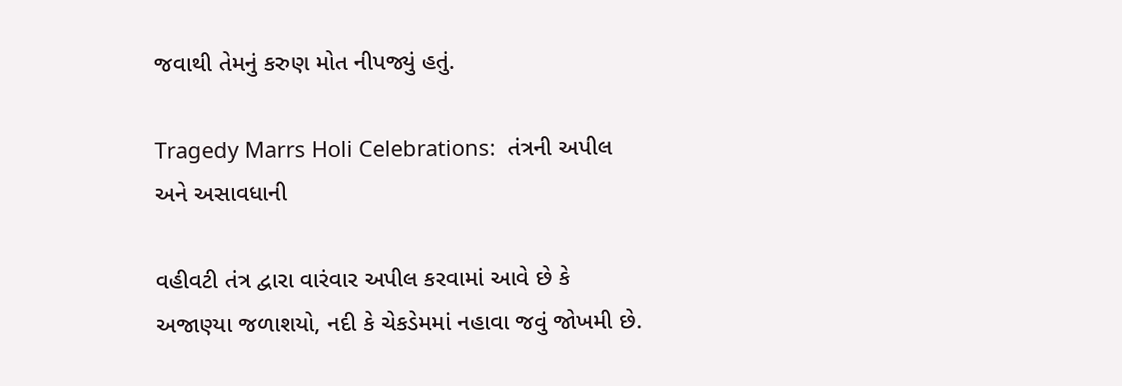જવાથી તેમનું કરુણ મોત નીપજ્યું હતું.

Tragedy Marrs Holi Celebrations:  તંત્રની અપીલ અને અસાવધાની

વહીવટી તંત્ર દ્વારા વારંવાર અપીલ કરવામાં આવે છે કે અજાણ્યા જળાશયો, નદી કે ચેકડેમમાં નહાવા જવું જોખમી છે.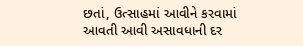છતાં, ઉત્સાહમાં આવીને કરવામાં આવતી આવી અસાવધાની દર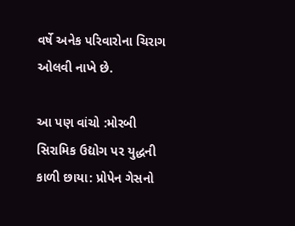વર્ષે અનેક પરિવારોના ચિરાગ ઓલવી નાખે છે.

આ પણ વાંચો :મોરબી સિરામિક ઉદ્યોગ પર યુદ્ધની કાળી છાયા: પ્રોપેન ગેસનો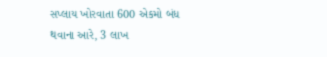સપ્લાય ખોરવાતા 600 એકમો બંધ થવાના આરે, 3 લાખ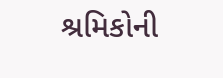શ્રમિકોની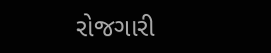રોજગારી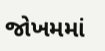જોખમમાં